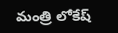మంత్రి లోకేష్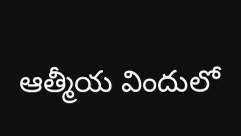ఆత్మీయ విందులో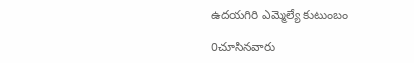ఉదయగిరి ఎమ్మెల్యే కుటుంబం

0చూసినవారు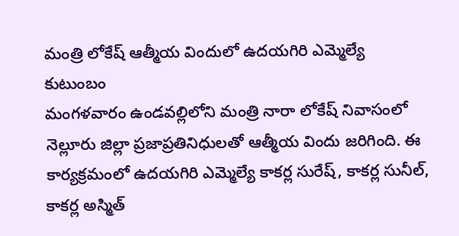మంత్రి లోకేష్ ఆత్మీయ విందులో ఉదయగిరి ఎమ్మెల్యే కుటుంబం
మంగళవారం ఉండవల్లిలోని మంత్రి నారా లోకేష్ నివాసంలో నెల్లూరు జిల్లా ప్రజాప్రతినిధులతో ఆత్మీయ విందు జరిగింది. ఈ కార్యక్రమంలో ఉదయగిరి ఎమ్మెల్యే కాకర్ల సురేష్, కాకర్ల సునీల్, కాకర్ల అస్మిత్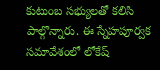కుటుంబ సభ్యులతో కలిసి పాల్గొన్నారు. ఈ స్నేహపూర్వక సమావేశంలో లోకేష్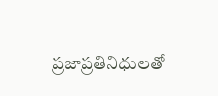ప్రజాప్రతినిధులతో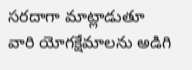సరదాగా మాట్లాడుతూ వారి యోగక్షేమాలను అడిగి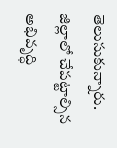తెలుసుకున్నారు. జిల్లాలో చేపట్టాల్సిన అభివృద్ధి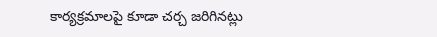కార్యక్రమాలపై కూడా చర్చ జరిగినట్లు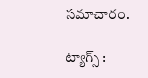సమాచారం.

ట్యాగ్స్ :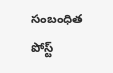సంబంధిత పోస్ట్